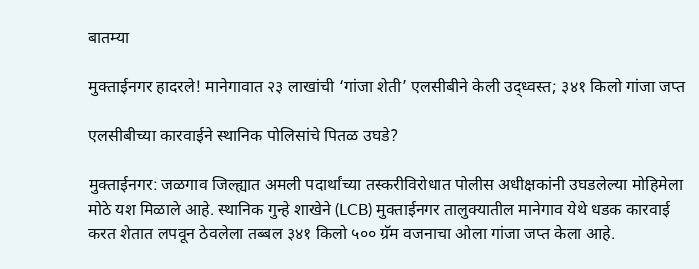बातम्या

मुक्ताईनगर हादरले! मानेगावात २३ लाखांची ‘गांजा शेती’ एलसीबीने केली उद्ध्वस्त; ३४१ किलो गांजा जप्त

एलसीबीच्या कारवाईने स्थानिक पोलिसांचे पितळ उघडे?

मुक्ताईनगर: जळगाव जिल्ह्यात अमली पदार्थांच्या तस्करीविरोधात पोलीस अधीक्षकांनी उघडलेल्या मोहिमेला मोठे यश मिळाले आहे. स्थानिक गुन्हे शाखेने (LCB) मुक्ताईनगर तालुक्यातील मानेगाव येथे धडक कारवाई करत शेतात लपवून ठेवलेला तब्बल ३४१ किलो ५०० ग्रॅम वजनाचा ओला गांजा जप्त केला आहे.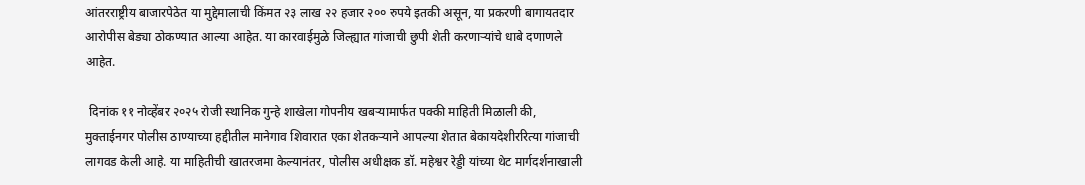आंतरराष्ट्रीय बाजारपेठेत या मुद्देमालाची किंमत २३ लाख २२ हजार २०० रुपये इतकी असून, या प्रकरणी बागायतदार आरोपीस बेड्या ठोकण्यात आल्या आहेत. या कारवाईमुळे जिल्ह्यात गांजाची छुपी शेती करणाऱ्यांचे धाबे दणाणले आहेत.

 दिनांक ११ नोव्हेंबर २०२५ रोजी स्थानिक गुन्हे शाखेला गोपनीय खबऱ्यामार्फत पक्की माहिती मिळाली की, मुक्ताईनगर पोलीस ठाण्याच्या हद्दीतील मानेगाव शिवारात एका शेतकऱ्याने आपल्या शेतात बेकायदेशीररित्या गांजाची लागवड केली आहे. या माहितीची खातरजमा केल्यानंतर, पोलीस अधीक्षक डॉ. महेश्वर रेड्डी यांच्या थेट मार्गदर्शनाखाली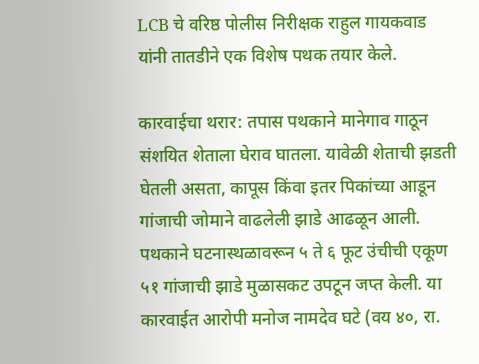LCB चे वरिष्ठ पोलीस निरीक्षक राहुल गायकवाड यांनी तातडीने एक विशेष पथक तयार केले.

कारवाईचा थरार: तपास पथकाने मानेगाव गाठून संशयित शेताला घेराव घातला. यावेळी शेताची झडती घेतली असता, कापूस किंवा इतर पिकांच्या आडून गांजाची जोमाने वाढलेली झाडे आढळून आली. पथकाने घटनास्थळावरून ५ ते ६ फूट उंचीची एकूण ५१ गांजाची झाडे मुळासकट उपटून जप्त केली. या कारवाईत आरोपी मनोज नामदेव घटे (वय ४०, रा.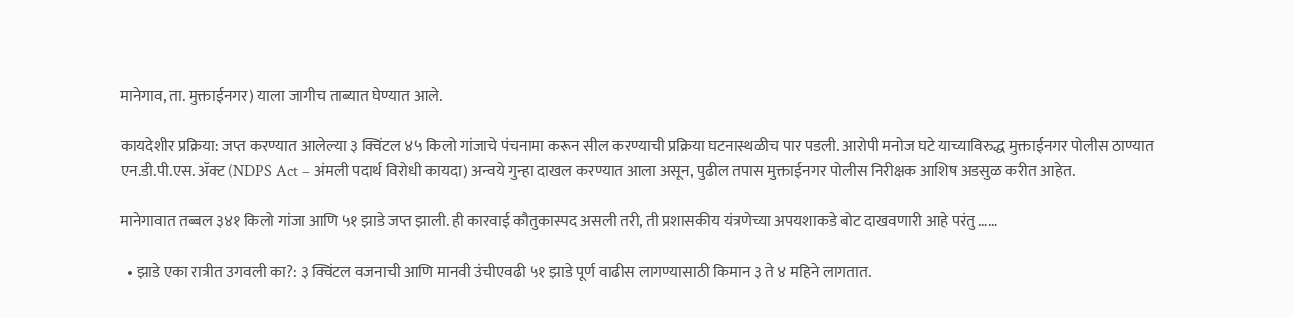मानेगाव, ता. मुक्ताईनगर) याला जागीच ताब्यात घेण्यात आले.

कायदेशीर प्रक्रिया: जप्त करण्यात आलेल्या ३ क्विंटल ४५ किलो गांजाचे पंचनामा करून सील करण्याची प्रक्रिया घटनास्थळीच पार पडली. आरोपी मनोज घटे याच्याविरुद्ध मुक्ताईनगर पोलीस ठाण्यात एन.डी.पी.एस. ॲक्ट (NDPS Act – अंमली पदार्थ विरोधी कायदा) अन्वये गुन्हा दाखल करण्यात आला असून, पुढील तपास मुक्ताईनगर पोलीस निरीक्षक आशिष अडसुळ करीत आहेत.

मानेगावात तब्बल ३४१ किलो गांजा आणि ५१ झाडे जप्त झाली. ही कारवाई कौतुकास्पद असली तरी, ती प्रशासकीय यंत्रणेच्या अपयशाकडे बोट दाखवणारी आहे परंतु ……

  • झाडे एका रात्रीत उगवली का?: ३ क्विंटल वजनाची आणि मानवी उंचीएवढी ५१ झाडे पूर्ण वाढीस लागण्यासाठी किमान ३ ते ४ महिने लागतात.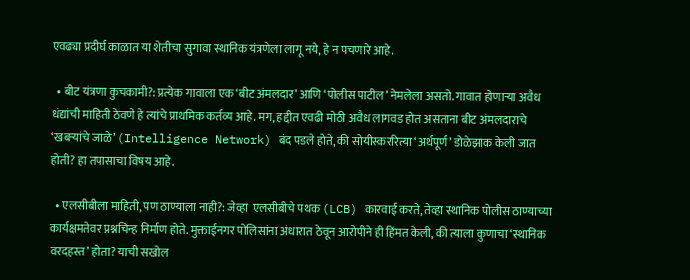एवढ्या प्रदीर्घ काळात या शेतीचा सुगावा स्थानिक यंत्रणेला लागू नये, हे न पचणारे आहे.

  • बीट यंत्रणा कुचकामी?: प्रत्येक गावाला एक ‘बीट अंमलदार’ आणि ‘पोलीस पाटील’ नेमलेला असतो. गावात होणाऱ्या अवैध धंद्यांची माहिती ठेवणे हे त्यांचे प्राथमिक कर्तव्य आहे. मग, हद्दीत एवढी मोठी अवैध लागवड होत असताना बीट अंमलदाराचे ‘खबऱ्यांचे जाळे’ (Intelligence Network) बंद पडले होते, की सोयीस्कररित्या ‘अर्थपूर्ण’ डोळेझाक केली जात होती? हा तपासाचा विषय आहे.

  • एलसीबीला माहिती, पण ठाण्याला नाही?: जेव्हा  एलसीबीचे पथक (LCB) कारवाई करते, तेव्हा स्थानिक पोलीस ठाण्याच्या कार्यक्षमतेवर प्रश्नचिन्ह निर्माण होते. मुक्ताईनगर पोलिसांना अंधारात ठेवून आरोपीने ही हिंमत केली, की त्याला कुणाचा ‘स्थानिक वरदहस्त’ होता? याची सखोल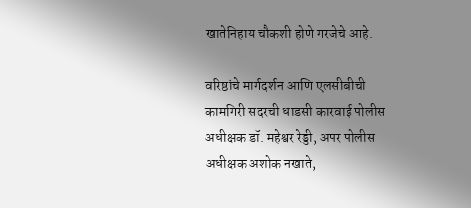खातेनिहाय चौकशी होणे गरजेचे आहे.

वरिष्ठांचे मार्गदर्शन आणि एलसीबीची कामगिरी सदरची धाडसी कारवाई पोलीस अधीक्षक डॉ. महेश्वर रेड्डी, अपर पोलीस अधीक्षक अशोक नखाते,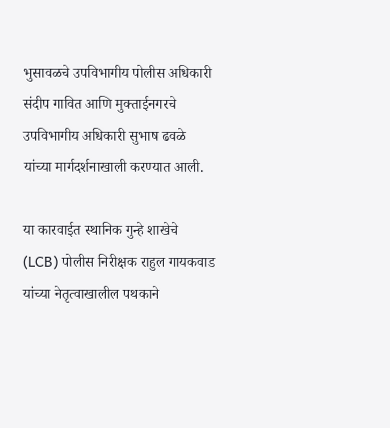भुसावळचे उपविभागीय पोलीस अधिकारी संदीप गावित आणि मुक्ताईनगरचे उपविभागीय अधिकारी सुभाष ढवळे यांच्या मार्गदर्शनाखाली करण्यात आली.

या कारवाईत स्थानिक गुन्हे शाखेचे (LCB) पोलीस निरीक्षक राहुल गायकवाड यांच्या नेतृत्वाखालील पथकाने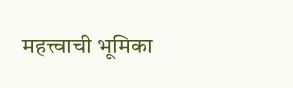महत्त्वाची भूमिका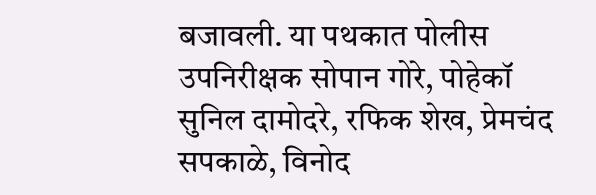बजावली. या पथकात पोलीस उपनिरीक्षक सोपान गोरे, पोहेकॉ सुनिल दामोदरे, रफिक शेख, प्रेमचंद सपकाळे, विनोद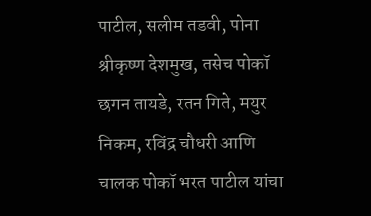पाटील, सलीम तडवी, पोना श्रीकृष्ण देशमुख, तसेच पोकॉ छगन तायडे, रतन गिते, मयुर निकम, रविंद्र चौधरी आणि चालक पोकॉ भरत पाटील यांचा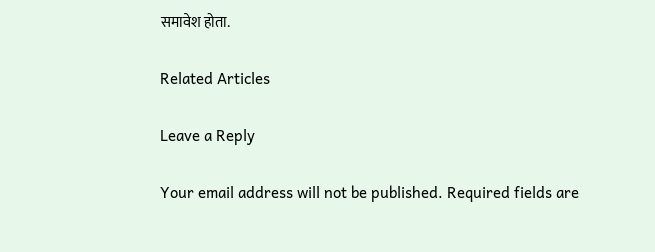समावेश होता.

Related Articles

Leave a Reply

Your email address will not be published. Required fields are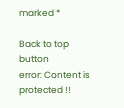marked *

Back to top button
error: Content is protected !!